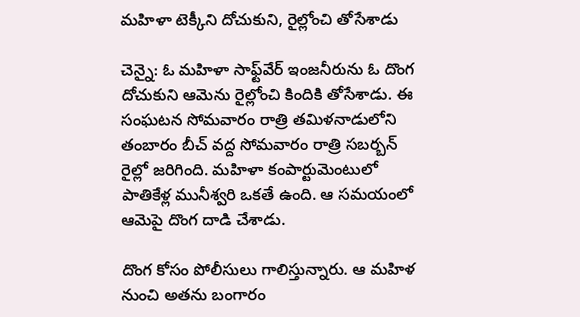మహిళా టెక్కీని దోచుకుని, రైల్లోంచి తోసేశాడు

చెన్నై: ఓ మహిళా సాఫ్ట్‌వేర్ ఇంజనీరును ఓ దొంగ దోచుకుని ఆమెను రైల్లోంచి కిందికి తోసేశాడు. ఈ సంఘటన సోమవారం రాత్రి తమిళనాడులోని తంబారం బీచ్ వద్ద సోమవారం రాత్రి సబర్బన్ రైల్లో జరిగింది. మహిళా కంపార్టుమెంటులో పాతికేళ్ల మునీశ్వరి ఒకతే ఉంది. ఆ సమయంలో ఆమెపై దొంగ దాడి చేశాడు.

దొంగ కోసం పోలీసులు గాలిస్తున్నారు. ఆ మహిళ నుంచి అతను బంగారం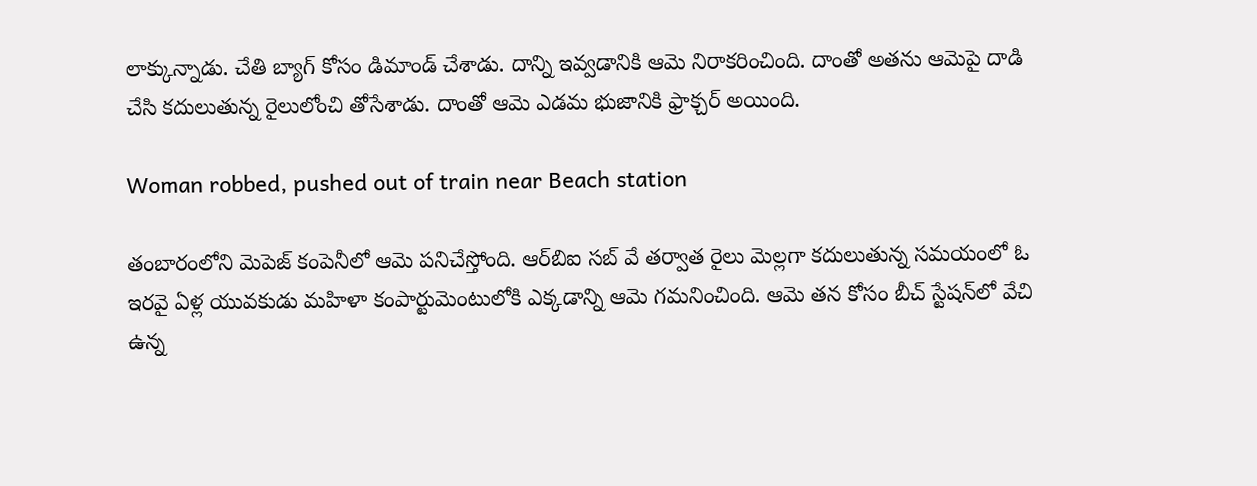లాక్కున్నాడు. చేతి బ్యాగ్ కోసం డిమాండ్ చేశాడు. దాన్ని ఇవ్వడానికి ఆమె నిరాకరించింది. దాంతో అతను ఆమెపై దాడి చేసి కదులుతున్న రైలులోంచి తోసేశాడు. దాంతో ఆమె ఎడమ భుజానికి ఫ్రాక్చర్ అయింది.

Woman robbed, pushed out of train near Beach station

తంబారంలోని మెపెజ్ కంపెనీలో ఆమె పనిచేస్తోంది. ఆర్‌బిఐ సబ్ వే తర్వాత రైలు మెల్లగా కదులుతున్న సమయంలో ఓ ఇరవై ఏళ్ల యువకుడు మహిళా కంపార్టుమెంటులోకి ఎక్కడాన్ని ఆమె గమనించింది. ఆమె తన కోసం బీచ్ స్టేషన్‌లో వేచి ఉన్న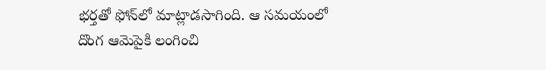భర్తతో ఫోన్‌లో మాట్లాడసాగింది. ఆ సమయంలో దొంగ ఆమెపైకి లంగించి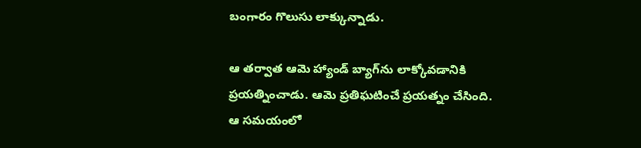బంగారం గొలుసు లాక్కున్నాడు.

ఆ తర్వాత ఆమె హ్యాండ్ బ్యాగ్‌ను లాక్కోవడానికి ప్రయత్నించాడు. ఆమె ప్రతిఘటించే ప్రయత్నం చేసింది. ఆ సమయంలో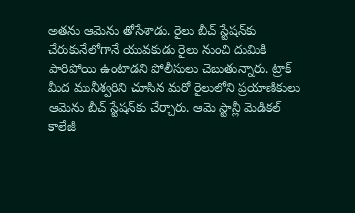అతను ఆమెను తోసేశాడు. రైలు బీచ్ స్టేషన్‌కు చేరుకునేలోగానే యువకుడు రైలు నుంచి దుమికి పారిపోయి ఉంటాడని పోలీసులు చెబుతున్నారు. ట్రాక్ మీద మునీశ్వరిని చూసిన మరో రైలులోని ప్రయాణికులు ఆమెను బీచ్ స్టేషన్‌కు చేర్చారు. ఆమె స్టాన్లీ మెడికల్ కాలేజీ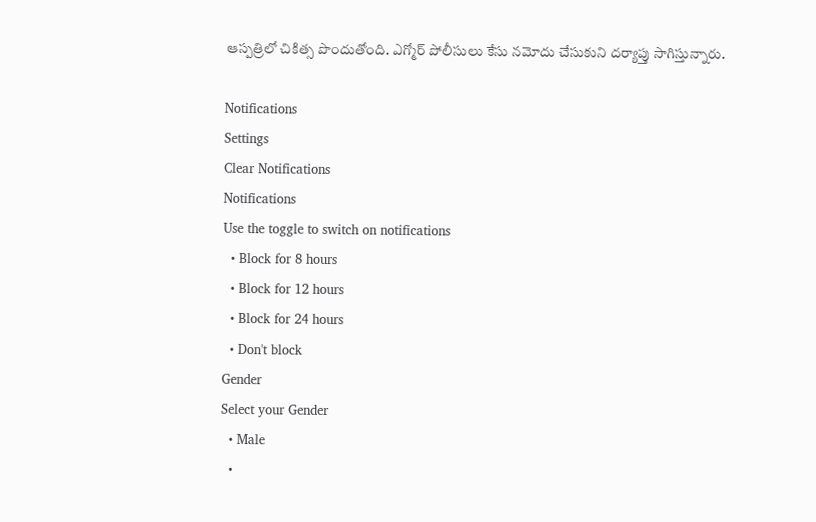ఆస్పత్రిలో చికిత్స పొందుతోంది. ఎగ్మోర్ పోలీసులు కేసు నమోదు చేసుకుని దర్యాప్తు సాగిస్తున్నారు.

Notifications
Settings
Clear Notifications
Notifications
Use the toggle to switch on notifications
  • Block for 8 hours
  • Block for 12 hours
  • Block for 24 hours
  • Don't block
Gender
Select your Gender
  • Male
  •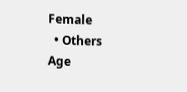Female
  • Others
Age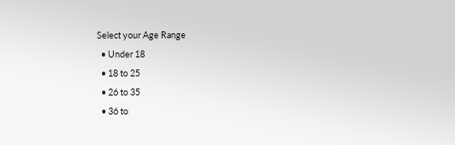Select your Age Range
  • Under 18
  • 18 to 25
  • 26 to 35
  • 36 to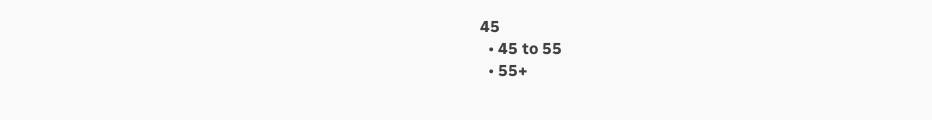45
  • 45 to 55
  • 55+